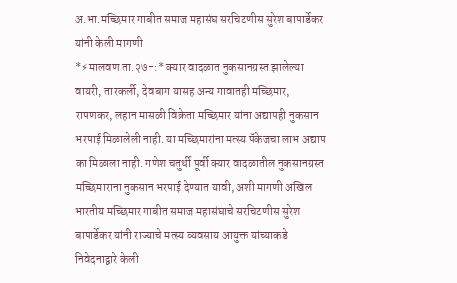अ.भा.मच्छिमार गाबीत समाज महासंघ सरचिटणीस सुरेश बापार्डेकर यांनी केली मागणी
*⚡मालवण ता.२७-:* क्यार वादळात नुकसानग्रस्त झालेल्या वायरी, तारकर्ली, देवबाग यासह अन्य गावातही मच्छिमार, रापणकर, लहान मासळी विक्रेता मच्छिमार यांना अद्यापही नुकसान भरपाई मिळालेली नाही. या मच्छिमारांना मत्स्य पॅकेजचा लाभ अद्याप का मिळाला नाही. गणेश चतुर्थी पूर्वी क्यार वादळातील नुकसानग्रस्त मच्छिमाराना नुकसान भरपाई देण्यात यावी, अशी मागणी अखिल भारतीय मच्छिमार गाबीत समाज महासंघाचे सरचिटणीस सुरेश बापार्डेकर यांनी राज्याचे मत्स्य व्यवसाय आयुक्त यांच्याकडे निवेदनाद्वारे केली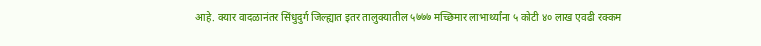आहे. क्यार वादळानंतर सिंधुदुर्ग जिल्ह्यात इतर तालुक्यातील ५७७७ मच्छिमार लाभार्थ्यांना ५ कोटी ४० लाख एवढी रक्कम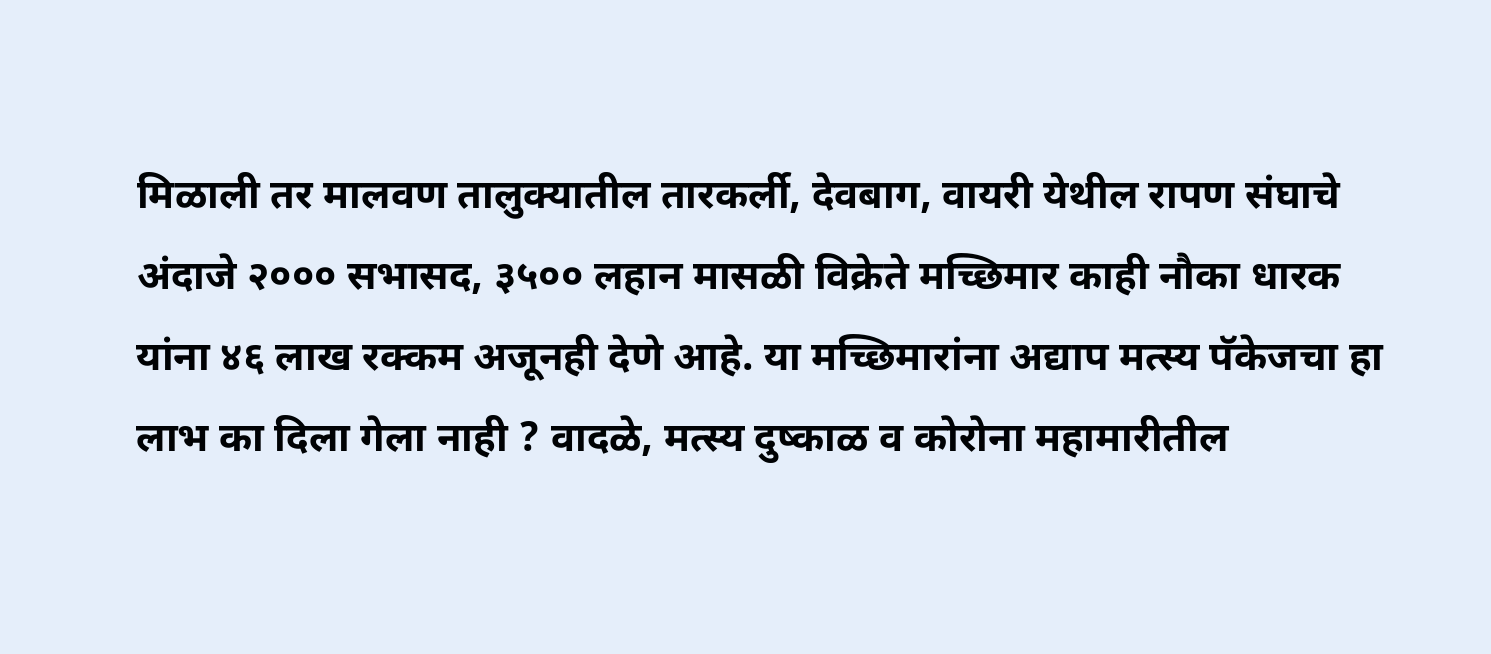मिळाली तर मालवण तालुक्यातील तारकर्ली, देवबाग, वायरी येथील रापण संघाचे अंदाजे २००० सभासद, ३५०० लहान मासळी विक्रेते मच्छिमार काही नौका धारक यांना ४६ लाख रक्कम अजूनही देणे आहे. या मच्छिमारांना अद्याप मत्स्य पॅकेजचा हा लाभ का दिला गेला नाही ? वादळे, मत्स्य दुष्काळ व कोरोना महामारीतील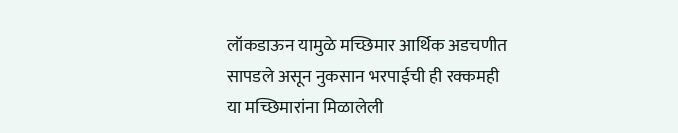लॉकडाऊन यामुळे मच्छिमार आर्थिक अडचणीत सापडले असून नुकसान भरपाईची ही रक्कमही या मच्छिमारांना मिळालेली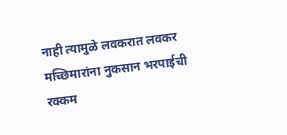नाही त्यामुळे लवकरात लवकर मच्छिमारांना नुकसान भरपाईची रक्कम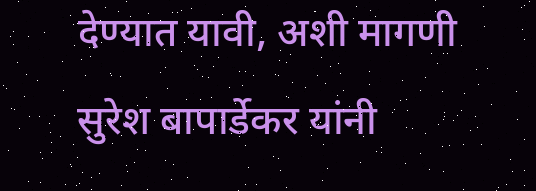देण्यात यावी, अशी मागणी सुरेश बापार्डेकर यांनी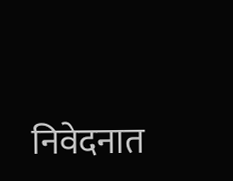निवेदनात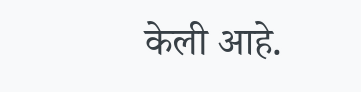केली आहे.